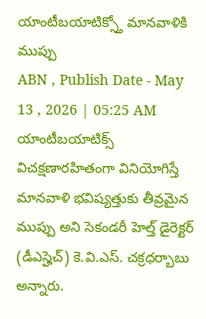యాంటీబయాటిక్స్తో మానవాళికి ముప్పు
ABN , Publish Date - May 13 , 2026 | 05:25 AM
యాంటీబయాటిక్స్ విచక్షణారహితంగా వినియోగిస్తే మానవాళి భవిష్యత్తుకు తీవ్రమైన ముప్పు అని సెకండరీ హెల్త్ డైరెక్టర్ (డీఎస్హెచ్) కె.వి.ఎస్. చక్రధర్బాబు అన్నారు.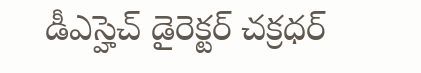డీఎస్హెచ్ డైరెక్టర్ చక్రధర్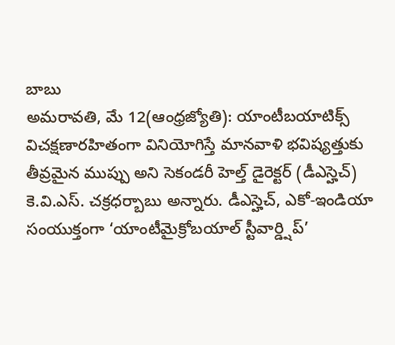బాబు
అమరావతి, మే 12(ఆంధ్రజ్యోతి): యాంటీబయాటిక్స్ విచక్షణారహితంగా వినియోగిస్తే మానవాళి భవిష్యత్తుకు తీవ్రమైన ముప్పు అని సెకండరీ హెల్త్ డైరెక్టర్ (డీఎస్హెచ్) కె.వి.ఎస్. చక్రధర్బాబు అన్నారు. డీఎస్హెచ్, ఎకో-ఇండియా సంయుక్తంగా ‘యాంటీమైక్రోబయాల్ స్టీవార్డ్షిప్’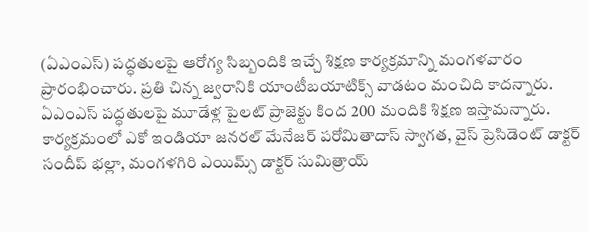(ఏఎంఎస్) పద్ధతులపై ఆరోగ్య సిబ్బందికి ఇచ్చే శిక్షణ కార్యక్రమాన్ని మంగళవారం ప్రారంభించారు. ప్రతి చిన్న జ్వరానికి యాంటీబయాటిక్స్ వాడటం మంచిది కాదన్నారు. ఏఎంఎస్ పద్ధతులపై మూడేళ్ల పైలట్ ప్రాజెక్టు కింద 200 మందికి శిక్షణ ఇస్తామన్నారు. కార్యక్రమంలో ఎకో ఇండియా జనరల్ మేనేజర్ పరోమితాదాస్ స్వాగత, వైస్ ప్రెసిడెంట్ డాక్టర్ సందీప్ భల్లా, మంగళగిరి ఎయిమ్స్ డాక్టర్ సుమిత్రాయ్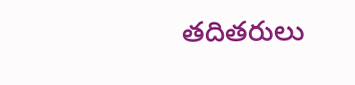తదితరులు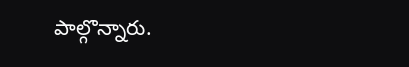పాల్గొన్నారు.